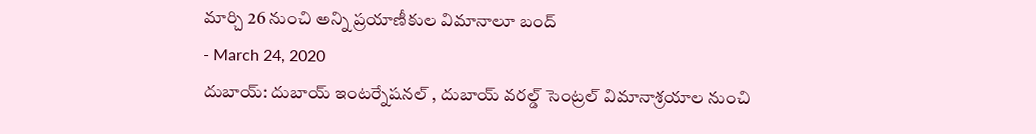మార్చి 26 నుంచి అన్ని ప్రయాణీకుల విమానాలూ బంద్
- March 24, 2020
దుబాయ్: దుబాయ్ ఇంటర్నేషనల్ , దుబాయ్ వరల్డ్ సెంట్రల్ విమానాశ్రయాల నుంచి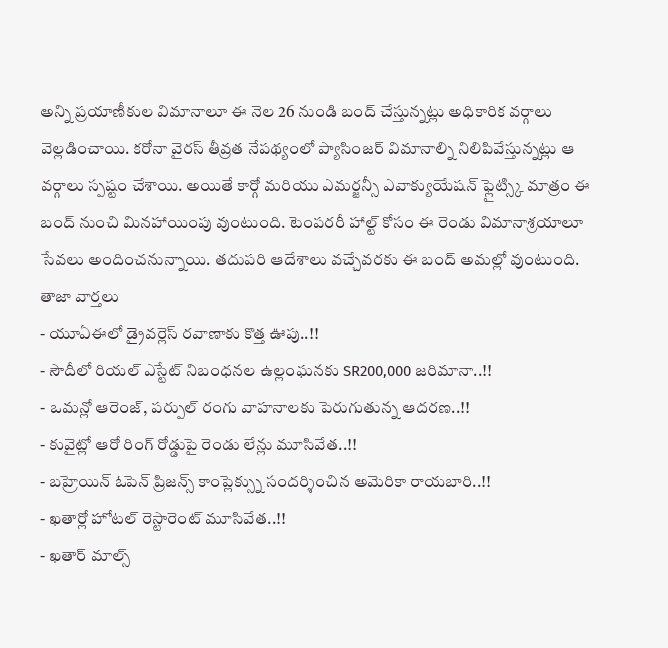అన్ని ప్రయాణీకుల విమానాలూ ఈ నెల 26 నుండి బంద్ చేస్తున్నట్లు అధికారిక వర్గాలు వెల్లడించాయి. కరోనా వైరస్ తీవ్రత నేపథ్యంలో ప్యాసింజర్ విమానాల్ని నిలిపివేస్తున్నట్లు ఆ వర్గాలు స్పష్టం చేశాయి. అయితే కార్గో మరియు ఎమర్జన్సీ ఎవాక్యుయేషన్ ఫ్లైట్స్కి మాత్రం ఈ బంద్ నుంచి మినహాయింపు వుంటుంది. టెంపరరీ హాల్ట్ కోసం ఈ రెండు విమానాశ్రయాలూ సేవలు అందించనున్నాయి. తదుపరి ఆదేశాలు వచ్చేవరకు ఈ బంద్ అమల్లో వుంటుంది.
తాజా వార్తలు
- యూఏఈలో డ్రైవర్లెస్ రవాణాకు కొత్త ఊపు..!!
- సౌదీలో రియల్ ఎస్టేట్ నిబంధనల ఉల్లంఘనకు SR200,000 జరిమానా..!!
- ఒమన్లో ఆరెంజ్, పర్పుల్ రంగు వాహనాలకు పెరుగుతున్న ఆదరణ..!!
- కువైట్లో ఆరో రింగ్ రోడ్డుపై రెండు లేన్లు మూసివేత..!!
- బహ్రెయిన్ ఓపెన్ ప్రిజన్స్ కాంప్లెక్స్ను సందర్శించిన అమెరికా రాయబారి..!!
- ఖతార్లో హోటల్ రెస్టారెంట్ మూసివేత..!!
- ఖతార్ మాల్స్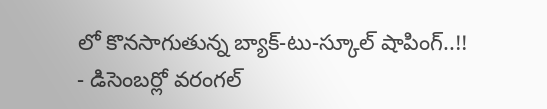లో కొనసాగుతున్న బ్యాక్-టు-స్కూల్ షాపింగ్..!!
- డిసెంబర్లో వరంగల్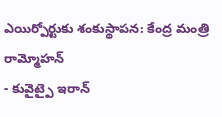ఎయిర్పోర్టుకు శంకుస్థాపన: కేంద్ర మంత్రి రామ్మోహన్
- కువైట్పై ఇరాన్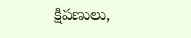క్షిపణులు,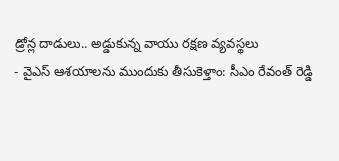డ్రోన్ల దాడులు.. అడ్డుకున్న వాయు రక్షణ వ్యవస్థలు
- వైఎస్ ఆశయాలను ముందుకు తీసుకెళ్తాం: సీఎం రేవంత్ రెడ్డి